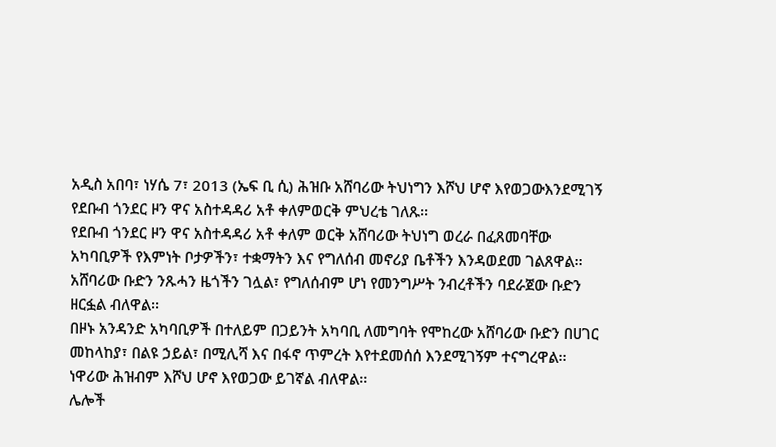አዲስ አበባ፣ ነሃሴ 7፣ 2013 (ኤፍ ቢ ሲ) ሕዝቡ አሸባሪው ትህነግን እሾህ ሆኖ እየወጋውእንደሚገኝ የደቡብ ጎንደር ዞን ዋና አስተዳዳሪ አቶ ቀለምወርቅ ምህረቴ ገለጹ፡፡
የደቡብ ጎንደር ዞን ዋና አስተዳዳሪ አቶ ቀለም ወርቅ አሸባሪው ትህነግ ወረራ በፈጸመባቸው አካባቢዎች የእምነት ቦታዎችን፣ ተቋማትን እና የግለሰብ መኖሪያ ቤቶችን እንዳወደመ ገልጸዋል፡፡
አሸባሪው ቡድን ንጹሓን ዜጎችን ገሏል፣ የግለሰብም ሆነ የመንግሥት ንብረቶችን ባደራጀው ቡድን ዘርፏል ብለዋል፡፡
በዞኑ አንዳንድ አካባቢዎች በተለይም በጋይንት አካባቢ ለመግባት የሞከረው አሸባሪው ቡድን በሀገር መከላከያ፣ በልዩ ኃይል፣ በሚሊሻ እና በፋኖ ጥምረት እየተደመሰሰ እንደሚገኝም ተናግረዋል፡፡
ነዋሪው ሕዝብም እሾህ ሆኖ እየወጋው ይገኛል ብለዋል፡፡
ሌሎች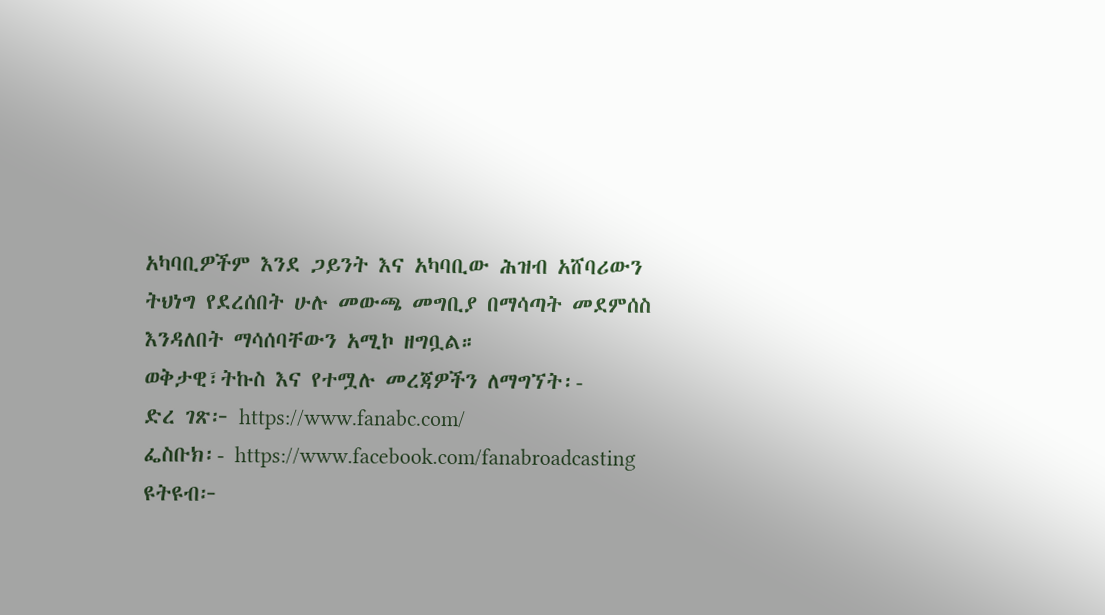አካባቢዎችም እንደ ጋይንት እና አካባቢው ሕዝብ አሸባሪውን ትህነግ የደረሰበት ሁሉ መውጫ መግቢያ በማሳጣት መደምሰስ እንዳለበት ማሳሰባቸውን አሚኮ ዘግቧል።
ወቅታዊ፣ትኩስ እና የተሟሉ መረጃዎችን ለማግኘት፡-
ድረ ገጽ፦ https://www.fanabc.com/
ፌስቡክ፡- https://www.facebook.com/fanabroadcasting
ዩትዩብ፦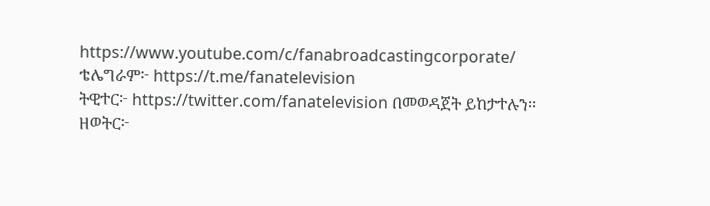https://www.youtube.com/c/fanabroadcastingcorporate/
ቴሌግራም፦ https://t.me/fanatelevision
ትዊተር፦ https://twitter.com/fanatelevision በመወዳጀት ይከታተሉን፡፡
ዘወትር፦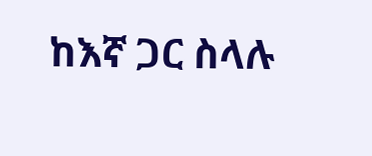ከእኛ ጋር ስላሉ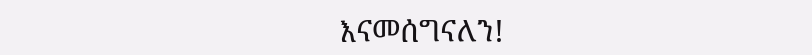እናመሰግናለን!